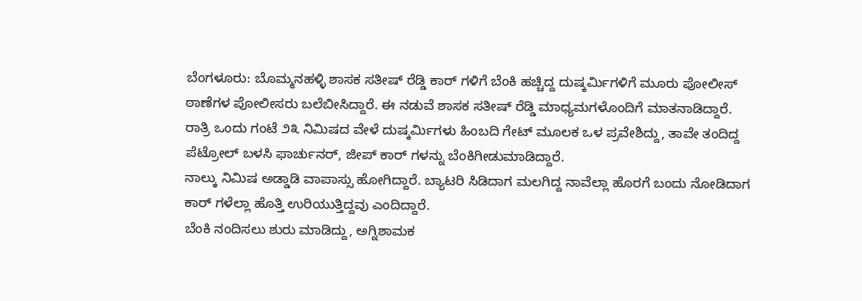ಬೆಂಗಳೂರು: ಬೊಮ್ಮನಹಳ್ಳಿ ಶಾಸಕ ಸತೀಷ್ ರೆಡ್ಡಿ ಕಾರ್ ಗಳಿಗೆ ಬೆಂಕಿ ಹಚ್ಚಿದ್ದ ದುಷ್ಕರ್ಮಿಗಳಿಗೆ ಮೂರು ಪೋಲೀಸ್ ಠಾಣೆಗಳ ಪೋಲೀಸರು ಬಲೆಬೀಸಿದ್ದಾರೆ. ಈ ನಡುವೆ ಶಾಸಕ ಸತೀಷ್ ರೆಡ್ಡಿ ಮಾಧ್ಯಮಗಳೊಂದಿಗೆ ಮಾತನಾಡಿದ್ದಾರೆ.
ರಾತ್ರಿ ಒಂದು ಗಂಟೆ ೨೩ ನಿಮಿಷದ ವೇಳೆ ದುಷ್ಕರ್ಮಿಗಳು ಹಿಂಬದಿ ಗೇಟ್ ಮೂಲಕ ಒಳ ಪ್ರವೇಶಿದ್ದು, ತಾವೇ ತಂದಿದ್ದ ಪೆಟ್ರೋಲ್ ಬಳಸಿ ಫಾರ್ಚುನರ್, ಜೀಪ್ ಕಾರ್ ಗಳನ್ನು ಬೆಂಕಿಗೀಡುಮಾಡಿದ್ದಾರೆ.
ನಾಲ್ಕು ನಿಮಿಷ ಅಡ್ಡಾಡಿ ವಾಪಾಸ್ಸು ಹೋಗಿದ್ದಾರೆ. ಬ್ಯಾಟರಿ ಸಿಡಿದಾಗ ಮಲಗಿದ್ದ ನಾವೆಲ್ಲಾ ಹೊರಗೆ ಬಂದು ನೋಡಿದಾಗ ಕಾರ್ ಗಳೆಲ್ಲಾ ಹೊತ್ತಿ ಉರಿಯುತ್ತಿದ್ದವು ಎಂದಿದ್ದಾರೆ.
ಬೆಂಕಿ ನಂದಿಸಲು ಶುರು ಮಾಡಿದ್ದು, ಅಗ್ನಿಶಾಮಕ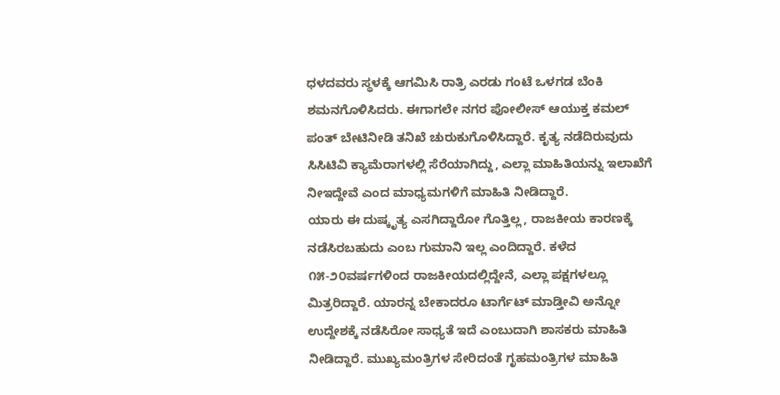ಧಳದವರು ಸ್ಥಳಕ್ಕೆ ಆಗಮಿಸಿ ರಾತ್ರಿ ಎರಡು ಗಂಟೆ ಒಳಗಡ ಬೆಂಕಿ ಶಮನಗೊಳಿಸಿದರು. ಈಗಾಗಲೇ ನಗರ ಪೋಲೀಸ್ ಆಯುಕ್ತ ಕಮಲ್ ಪಂತ್ ಬೇಟಿನೀಡಿ ತನಿಖೆ ಚುರುಕುಗೊಳಿಸಿದ್ದಾರೆ. ಕೃತ್ಯ ನಡೆದಿರುವುದು ಸಿಸಿಟಿವಿ ಕ್ಯಾಮೆರಾಗಳಲ್ಲಿ ಸೆರೆಯಾಗಿದ್ದು, ಎಲ್ಲಾ ಮಾಹಿತಿಯನ್ನು ಇಲಾಖೆಗೆ ನೀಇದ್ದೇವೆ ಎಂದ ಮಾಧ್ಯಮಗಳಿಗೆ ಮಾಹಿತಿ ನೀಡಿದ್ದಾರೆ.
ಯಾರು ಈ ದುಷ್ಕೃತ್ಯ ಎಸಗಿದ್ದಾರೋ ಗೊತ್ತಿಲ್ಲ, ರಾಜಕೀಯ ಕಾರಣಕ್ಕೆ ನಡೆಸಿರಬಹುದು ಎಂಬ ಗುಮಾನಿ ಇಲ್ಲ ಎಂದಿದ್ದಾರೆ. ಕಳೆದ ೧೫-೨೦ವರ್ಷಗಳಿಂದ ರಾಜಕೀಯದಲ್ಲಿದ್ದೇನೆ, ಎಲ್ಲಾ ಪಕ್ಷಗಳಲ್ಲೂ ಮಿತ್ರರಿದ್ದಾರೆ. ಯಾರನ್ನ ಬೇಕಾದರೂ ಟಾರ್ಗೆಟ್ ಮಾಡ್ತೀವಿ ಅನ್ನೋ ಉದ್ದೇಶಕ್ಕೆ ನಡೆಸಿರೋ ಸಾಧ್ಯತೆ ಇದೆ ಎಂಬುದಾಗಿ ಶಾಸಕರು ಮಾಹಿತಿ ನೀಡಿದ್ದಾರೆ. ಮುಖ್ಯಮಂತ್ರಿಗಳ ಸೇರಿದಂತೆ ಗೃಹಮಂತ್ರಿಗಳ ಮಾಹಿತಿ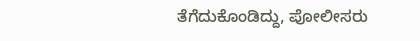ತೆಗೆದುಕೊಂಡಿದ್ದು, ಪೋಲೀಸರು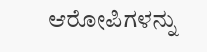ಆರೋಪಿಗಳನ್ನು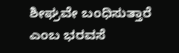ಶೀಘ್ರವೇ ಬಂಧಿಸುತ್ತಾರೆ ಎಂಬ ಭರವಸೆ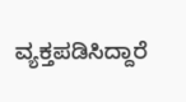ವ್ಯಕ್ತಪಡಿಸಿದ್ದಾರೆ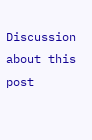Discussion about this post